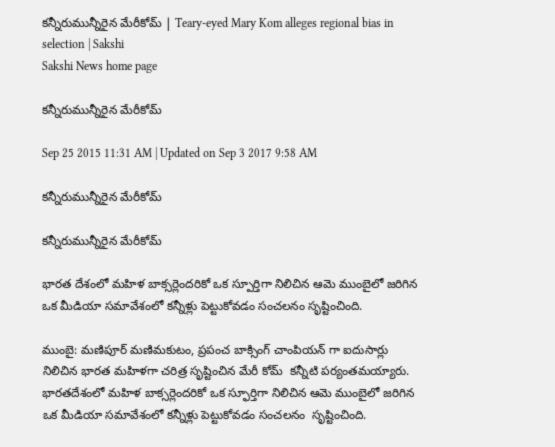కన్నీరుమున్నీరైన మేరీకోమ్ | Teary-eyed Mary Kom alleges regional bias in selection | Sakshi
Sakshi News home page

కన్నీరుమున్నీరైన మేరీకోమ్

Sep 25 2015 11:31 AM | Updated on Sep 3 2017 9:58 AM

కన్నీరుమున్నీరైన మేరీకోమ్

కన్నీరుమున్నీరైన మేరీకోమ్

భారత దేశంలో మహిళ బాక్సర్లెందరికో ఒక స్పూర్తిగా నిలిచిన ఆమె ముంబైలో జరిగిన ఒక మీడియా సమావేశంలో కన్నీళ్లు పెట్టుకోవడం సంచలనం సృష్టించింది.

ముంబై: మణిపూర్ మణిమకుటం, ప్రపంచ బాక్సింగ్ చాంపియన్ గా ఐదుసార్లు నిలిచిన భారత మహిళగా చరిత్ర సృష్టించిన మేరీ కోమ్  కన్నీటి పర్యంతమయ్యారు. భారతదేశంలో మహిళ బాక్సర్లెందరికో ఒక స్ఫూర్తిగా నిలిచిన ఆమె ముంబైలో జరిగిన ఒక మీడియా సమావేశంలో కన్నీళ్లు పెట్టుకోవడం సంచలనం  సృష్టించింది.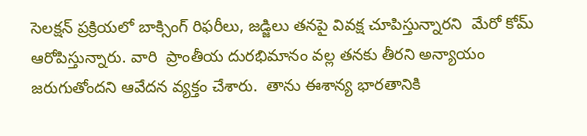సెలక్షన్ ప్రక్రియలో బాక్సింగ్ రిఫరీలు, జడ్జిలు తనపై వివక్ష చూపిస్తున్నారని  మేరో కోమ్ ఆరోపిస్తున్నారు. వారి  ప్రాంతీయ దురభిమానం వల్ల తనకు తీరని అన్యాయం జరుగుతోందని ఆవేదన వ్యక్తం చేశారు.  తాను ఈశాన్య భారతానికి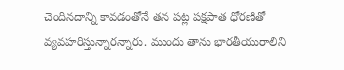చెందినదాన్ని కావడంతోనే తన పట్ల పక్షపాత ధోరణితో వ్యవహరిస్తున్నారన్నారు. ముందు తాను భారతీయురాలిని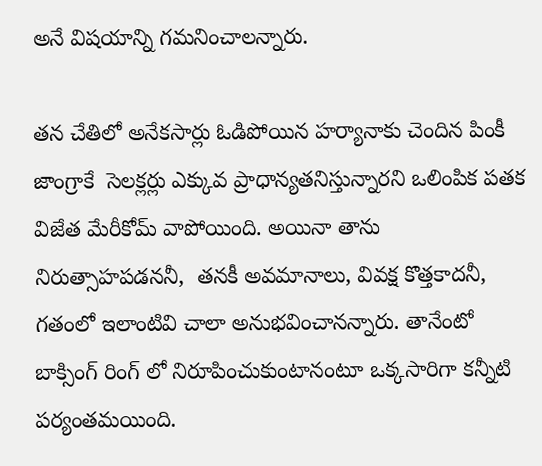అనే విషయాన్ని గమనించాలన్నారు.

తన చేతిలో అనేకసార్లు ఓడిపోయిన హర్యానాకు చెందిన పింకీ జాంగ్రాకే  సెలక్లర్లు ఎక్కువ ప్రాధాన్యతనిస్తున్నారని ఒలింపిక పతక విజేత మేరీకోమ్ వాపోయింది. అయినా తాను నిరుత్సాహపడననీ,  తనకీ అవమానాలు, వివక్ష కొత్తకాదనీ, గతంలో ఇలాంటివి చాలా అనుభవించానన్నారు. తానేంటో బాక్సింగ్ రింగ్ లో నిరూపించుకుంటానంటూ ఒక్కసారిగా కన్నీటి పర్యంతమయింది.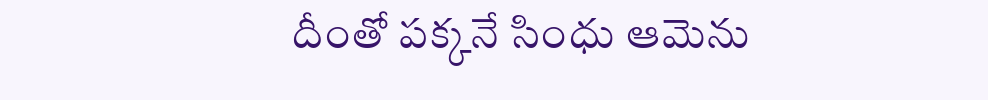దీంతో పక్కనే సింధు ఆమెను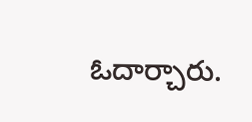ఓదార్చారు.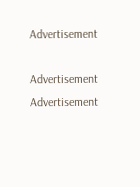Advertisement

Advertisement
Advertisement